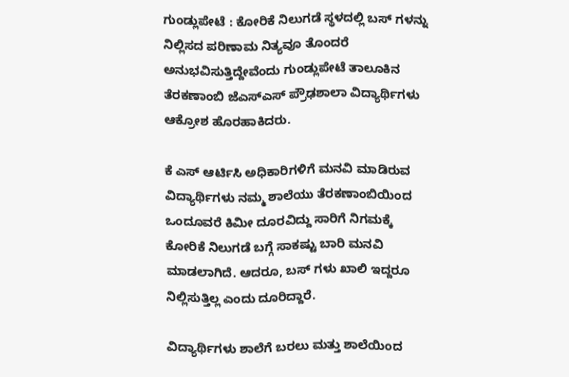ಗುಂಡ್ಲುಪೇಟೆ : ಕೋರಿಕೆ ನಿಲುಗಡೆ ಸ್ಥಳದಲ್ಲಿ ಬಸ್ ಗಳನ್ನು ನಿಲ್ಲಿಸದ ಪರಿಣಾಮ‌ ನಿತ್ಯವೂ ತೊಂದರೆ ಅನುಭವಿಸುತ್ತಿದ್ದೇವೆಂದು ಗುಂಡ್ಲುಪೇಟೆ ತಾಲೂಕಿನ ತೆರಕಣಾಂಬಿ ಜೆಎಸ್ಎಸ್ ಪ್ರೌಢಶಾಲಾ ವಿದ್ಯಾರ್ಥಿಗಳು ಆಕ್ರೋಶ ಹೊರಹಾಕಿದರು.

ಕೆ ಎಸ್ ಆರ್ಟಿಸಿ ಅಧಿಕಾರಿಗಳಿಗೆ ಮನವಿ ಮಾಡಿರುವ ವಿದ್ಯಾರ್ಥಿಗಳು ನಮ್ಮ ಶಾಲೆಯು ತೆರಕಣಾಂಬಿಯಿಂದ ಒಂದೂವರೆ ಕಿಮೀ ದೂರವಿದ್ದು ಸಾರಿಗೆ ನಿಗಮಕ್ಕೆ ಕೋರಿಕೆ ನಿಲುಗಡೆ ಬಗ್ಗೆ ಸಾಕಷ್ಟು ಬಾರಿ ಮನವಿ ಮಾಡಲಾಗಿದೆ‌. ಆದರೂ, ಬಸ್ ಗಳು ಖಾಲಿ ಇದ್ದರೂ  ನಿಲ್ಲಿಸುತ್ತಿಲ್ಲ ಎಂದು ದೂರಿದ್ದಾರೆ.

ವಿದ್ಯಾರ್ಥಿಗಳು ಶಾಲೆಗೆ ಬರಲು ಮತ್ತು ಶಾಲೆಯಿಂದ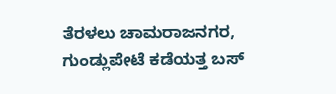ತೆರಳಲು ಚಾಮರಾಜನಗರ, ಗುಂಡ್ಲುಪೇಟೆ ಕಡೆಯತ್ತ ಬಸ್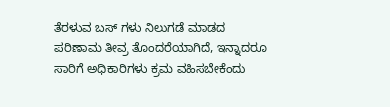ತೆರಳುವ ಬಸ್ ಗಳು ನಿಲುಗಡೆ ಮಾಡದ ಪರಿಣಾಮ ತೀವ್ರ ತೊಂದರೆಯಾಗಿದೆ, ಇನ್ನಾದರೂ ಸಾರಿಗೆ ಅಧಿಕಾರಿಗಳು ಕ್ರಮ ವಹಿಸಬೇಕೆಂದು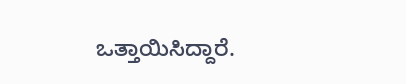ಒತ್ತಾಯಿಸಿದ್ದಾರೆ.